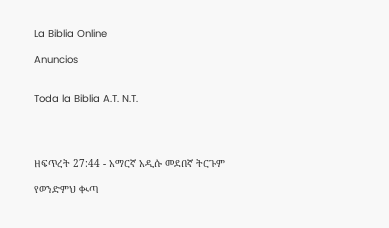La Biblia Online

Anuncios


Toda la Biblia A.T. N.T.




ዘፍጥረት 27:44 - አማርኛ አዲሱ መደበኛ ትርጉም

የወንድምህ ቊጣ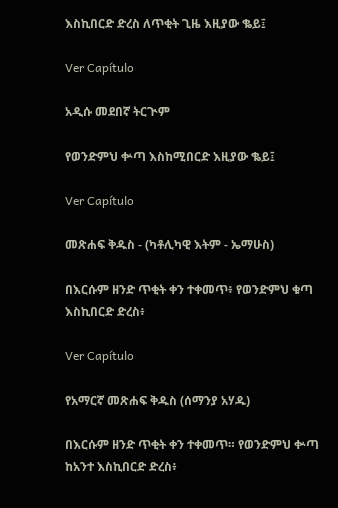እስኪበርድ ድረስ ለጥቂት ጊዜ እዚያው ቈይ፤

Ver Capítulo

አዲሱ መደበኛ ትርጒም

የወንድምህ ቍጣ እስከሚበርድ እዚያው ቈይ፤

Ver Capítulo

መጽሐፍ ቅዱስ - (ካቶሊካዊ እትም - ኤማሁስ)

በእርሱም ዘንድ ጥቂት ቀን ተቀመጥ፥ የወንድምህ ቁጣ እስኪበርድ ድረስ፥

Ver Capítulo

የአማርኛ መጽሐፍ ቅዱስ (ሰማንያ አሃዱ)

በእርሱም ዘንድ ጥቂት ቀን ተቀመጥ። የወንድምህ ቍጣ ከአንተ እስኪበርድ ድረስ፥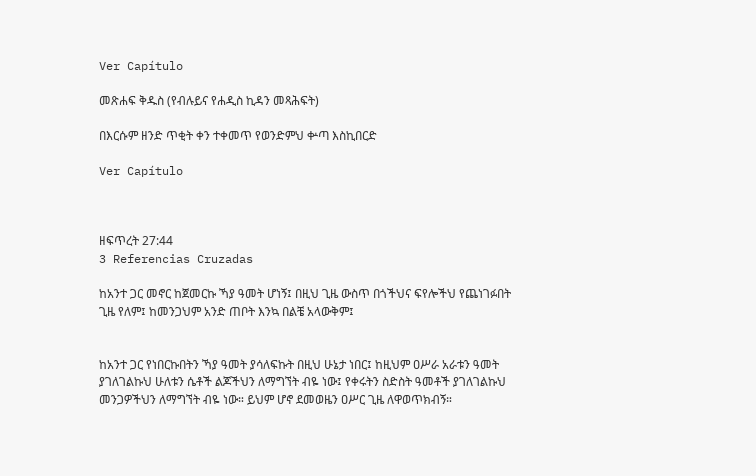Ver Capítulo

መጽሐፍ ቅዱስ (የብሉይና የሐዲስ ኪዳን መጻሕፍት)

በእርሱም ዘንድ ጥቂት ቀን ተቀመጥ የወንድምህ ቍጣ እስኪበርድ

Ver Capítulo



ዘፍጥረት 27:44
3 Referencias Cruzadas

ከአንተ ጋር መኖር ከጀመርኩ ኻያ ዓመት ሆነኝ፤ በዚህ ጊዜ ውስጥ በጎችህና ፍየሎችህ የጨነገፉበት ጊዜ የለም፤ ከመንጋህም አንድ ጠቦት እንኳ በልቼ አላውቅም፤


ከአንተ ጋር የነበርኩበትን ኻያ ዓመት ያሳለፍኩት በዚህ ሁኔታ ነበር፤ ከዚህም ዐሥራ አራቱን ዓመት ያገለገልኩህ ሁለቱን ሴቶች ልጆችህን ለማግኘት ብዬ ነው፤ የቀሩትን ስድስት ዓመቶች ያገለገልኩህ መንጋዎችህን ለማግኘት ብዬ ነው። ይህም ሆኖ ደመወዜን ዐሥር ጊዜ ለዋወጥክብኝ።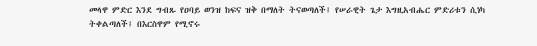መላዋ ምድር እንደ ግብጹ የዐባይ ወንዝ ከፍና ዝቅ በማለት ትናወጣለች፤ የሠራዊት ጌታ እግዚአብሔር ምድሪቱን ሲነካ ትቀልጣለች፤ በእርስዋም የሚኖሩ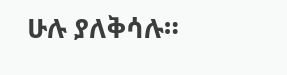ሁሉ ያለቅሳሉ።